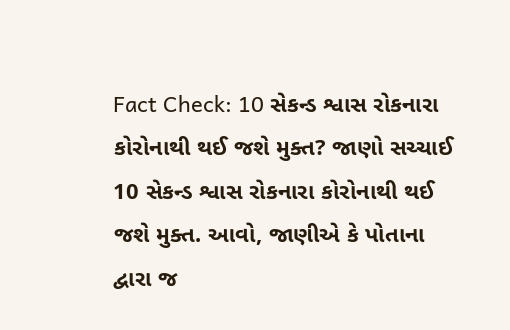Fact Check: 10 સેકન્ડ શ્વાસ રોકનારા કોરોનાથી થઈ જશે મુક્ત? જાણો સચ્ચાઈ
10 સેકન્ડ શ્વાસ રોકનારા કોરોનાથી થઈ જશે મુક્ત. આવો, જાણીએ કે પોતાના દ્વારા જ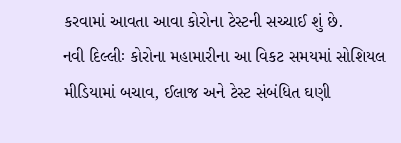કરવામાં આવતા આવા કોરોના ટેસ્ટની સચ્ચાઈ શું છે.
નવી દિલ્લીઃ કોરોના મહામારીના આ વિકટ સમયમાં સોશિયલ મીડિયામાં બચાવ, ઈલાજ અને ટેસ્ટ સંબંધિત ઘણી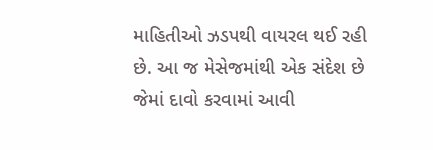માહિતીઓ ઝડપથી વાયરલ થઈ રહી છે. આ જ મેસેજમાંથી એક સંદેશ છે જેમાં દાવો કરવામાં આવી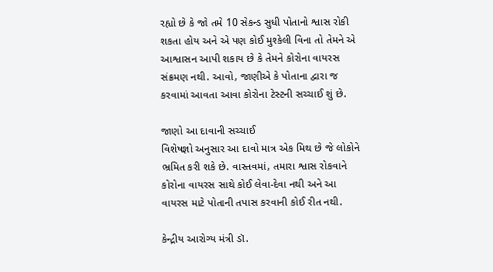રહ્યો છે કે જો તમે 10 સેકન્ડ સુધી પોતાનો શ્વાસ રોકી શકતા હોય અને એ પણ કોઈ મુશ્કેલી વિના તો તેમને એ આશ્વાસન આપી શકાય છે કે તેમને કોરોના વાયરસ સંક્રમણ નથી. આવો, જાણીએ કે પોતાના દ્વારા જ કરવામાં આવતા આવા કોરોના ટેસ્ટની સચ્ચાઈ શું છે.

જાણો આ દાવાની સચ્ચાઈ
વિશેષજ્ઞો અનુસાર આ દાવો માત્ર એક મિથ છે જે લોકોને ભ્રમિત કરી શકે છે. વાસ્તવમાં, તમારા શ્વાસ રોકવાને કોરોના વાયરસ સાથે કોઈ લેવા-દેવા નથી અને આ વાયરસ માટે પોતાની તપાસ કરવાની કોઈ રીત નથી.

કેન્દ્રીય આરોગ્ય મંત્રી ડૉ.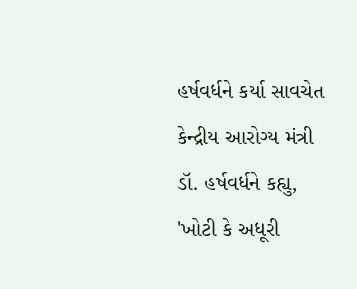હર્ષવર્ધને કર્યા સાવચેત
કેન્દ્રીય આરોગ્ય મંત્રી ડૉ. હર્ષવર્ધને કહ્યુ, 'ખોટી કે અધૂરી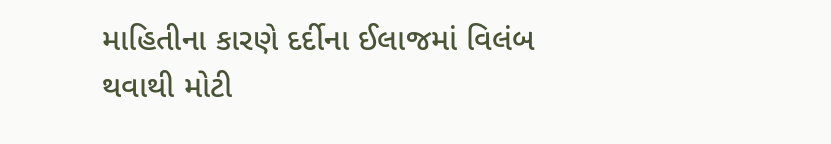માહિતીના કારણે દર્દીના ઈલાજમાં વિલંબ થવાથી મોટી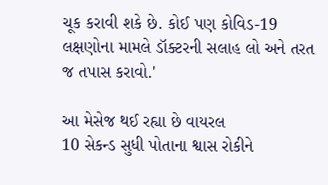ચૂક કરાવી શકે છે. કોઈ પણ કોવિડ-19 લક્ષણોના મામલે ડૉક્ટરની સલાહ લો અને તરત જ તપાસ કરાવો.'

આ મેસેજ થઈ રહ્યા છે વાયરલ
10 સેકન્ડ સુધી પોતાના શ્વાસ રોકીને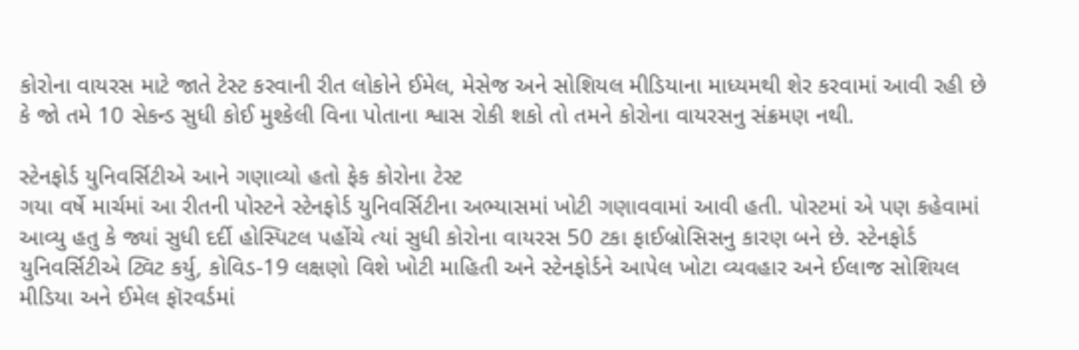કોરોના વાયરસ માટે જાતે ટેસ્ટ કરવાની રીત લોકોને ઈમેલ, મેસેજ અને સોશિયલ મીડિયાના માધ્યમથી શેર કરવામાં આવી રહી છે કે જો તમે 10 સેકન્ડ સુધી કોઈ મુશ્કેલી વિના પોતાના શ્વાસ રોકી શકો તો તમને કોરોના વાયરસનુ સંક્રમણ નથી.

સ્ટેનફોર્ડ યુનિવર્સિટીએ આને ગણાવ્યો હતો ફેક કોરોના ટેસ્ટ
ગયા વર્ષે માર્ચમાં આ રીતની પોસ્ટને સ્ટેનફોર્ડ યુનિવર્સિટીના અભ્યાસમાં ખોટી ગણાવવામાં આવી હતી. પોસ્ટમાં એ પણ કહેવામાં આવ્યુ હતુ કે જ્યાં સુધી દર્દી હોસ્પિટલ પહોંચે ત્યાં સુધી કોરોના વાયરસ 50 ટકા ફાઈબ્રોસિસનુ કારણ બને છે. સ્ટેનફોર્ડ યુનિવર્સિટીએ ટ્વિટ કર્યુ, કોવિડ-19 લક્ષણો વિશે ખોટી માહિતી અને સ્ટેનફોર્ડને આપેલ ખોટા વ્યવહાર અને ઈલાજ સોશિયલ મીડિયા અને ઈમેલ ફૉરવર્ડમાં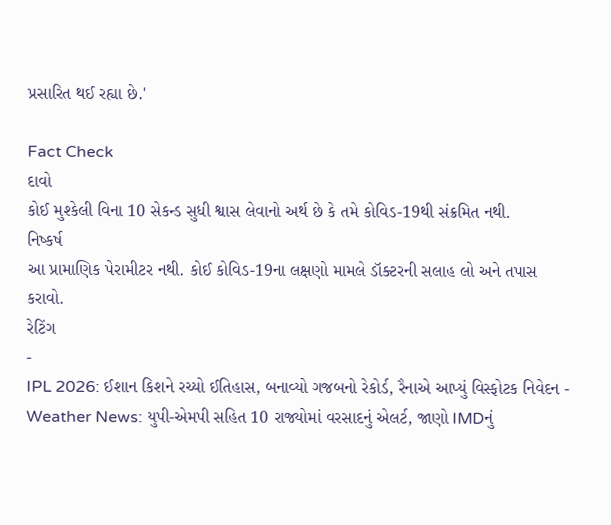પ્રસારિત થઈ રહ્યા છે.'

Fact Check
દાવો
કોઈ મુશ્કેલી વિના 10 સેકન્ડ સુધી શ્વાસ લેવાનો અર્થ છે કે તમે કોવિડ-19થી સંક્રમિત નથી.
નિષ્કર્ષ
આ પ્રામાણિક પેરામીટર નથી. કોઈ કોવિડ-19ના લક્ષણો મામલે ડૉક્ટરની સલાહ લો અને તપાસ કરાવો.
રેટિંગ
-
IPL 2026: ઈશાન કિશને રચ્યો ઈતિહાસ, બનાવ્યો ગજબનો રેકોર્ડ, રૈનાએ આપ્યું વિસ્ફોટક નિવેદન -
Weather News: યુપી-એમપી સહિત 10 રાજ્યોમાં વરસાદનું એલર્ટ, જાણો IMDનું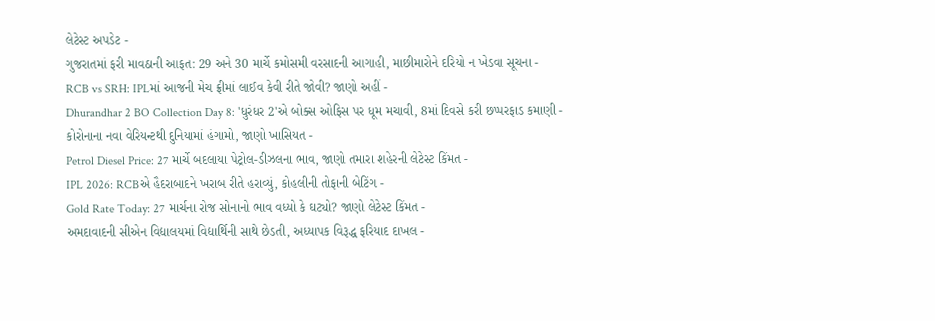લેટેસ્ટ અપડેટ -
ગુજરાતમાં ફરી માવઠાની આફત: 29 અને 30 માર્ચે કમોસમી વરસાદની આગાહી, માછીમારોને દરિયો ન ખેડવા સૂચના -
RCB vs SRH: IPLમાં આજની મેચ ફ્રીમાં લાઈવ કેવી રીતે જોવી? જાણો અહીં -
Dhurandhar 2 BO Collection Day 8: 'ધુરંધર 2'એ બોક્સ ઓફિસ પર ધૂમ મચાવી, 8માં દિવસે કરી છપ્પરફાડ કમાણી -
કોરોનાના નવા વેરિયન્ટથી દુનિયામાં હંગામો, જાણો ખાસિયત -
Petrol Diesel Price: 27 માર્ચે બદલાયા પેટ્રોલ-ડીઝલના ભાવ, જાણો તમારા શહેરની લેટેસ્ટ કિંમત -
IPL 2026: RCBએ હૈદરાબાદને ખરાબ રીતે હરાવ્યું, કોહલીની તોફાની બેટિંગ -
Gold Rate Today: 27 માર્ચના રોજ સોનાનો ભાવ વધ્યો કે ઘટ્યો? જાણો લેટેસ્ટ કિંમત -
અમદાવાદની સીએન વિદ્યાલયમાં વિદ્યાર્થિની સાથે છેડતી, અધ્યાપક વિરૂદ્ધ ફરિયાદ દાખલ -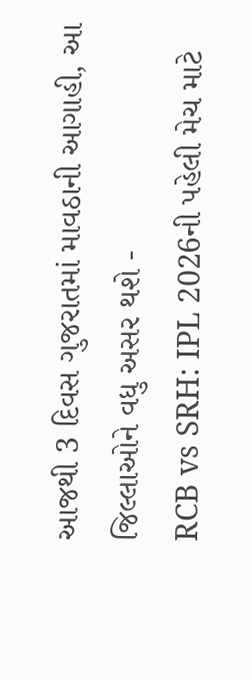આજથી 3 દિવસ ગુજરાતમાં માવઠાની આગાહી, આ જિલ્લાઓને વધુ અસર થશે -
RCB vs SRH: IPL 2026ની પહેલી મેચ માટે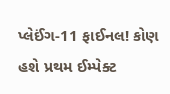પ્લેઈંગ-11 ફાઈનલ! કોણ હશે પ્રથમ ઈમ્પેક્ટ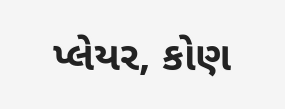પ્લેયર, કોણ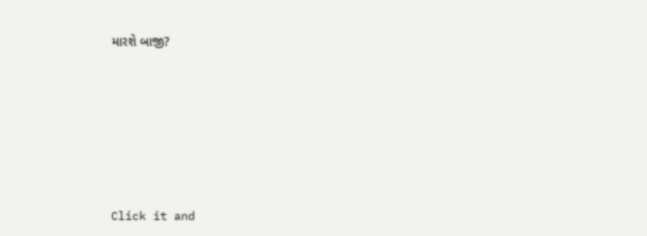મારશે બાજી?








Click it and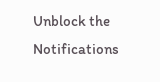Unblock the Notifications